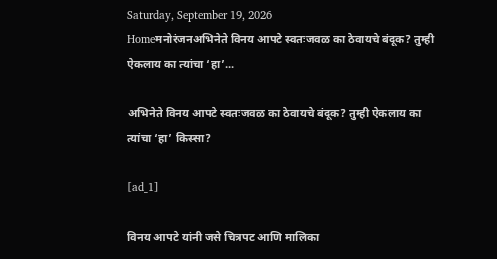Saturday, September 19, 2026
Homeमनोरंजनअभिनेते विनय आपटे स्वतःजवळ का ठेवायचे बंदूक? तुम्ही ऐकलाय का त्यांचा ‘हा’...

अभिनेते विनय आपटे स्वतःजवळ का ठेवायचे बंदूक? तुम्ही ऐकलाय का त्यांचा ‘हा’ किस्सा?

[ad_1]

विनय आपटे यांनी जसे चित्रपट आणि मालिका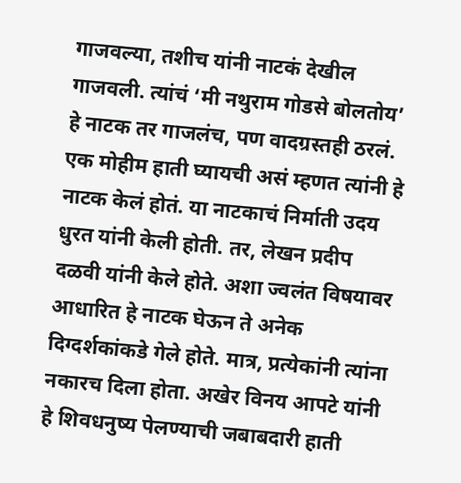गाजवल्या, तशीच यांनी नाटकं देखील गाजवली. त्यांचं ‘मी नथुराम गोडसे बोलतोय’ हे नाटक तर गाजलंच, पण वादग्रस्तही ठरलं. एक मोहीम हाती घ्यायची असं म्हणत त्यांनी हे नाटक केलं होतं. या नाटकाचं निर्माती उदय धुरत यांनी केली होती. तर, लेखन प्रदीप दळवी यांनी केले होते. अशा ज्वलंत विषयावर आधारित हे नाटक घेऊन ते अनेक दिग्दर्शकांकडे गेले होते. मात्र, प्रत्येकांनी त्यांना नकारच दिला होता. अखेर विनय आपटे यांनी हे शिवधनुष्य पेलण्याची जबाबदारी हाती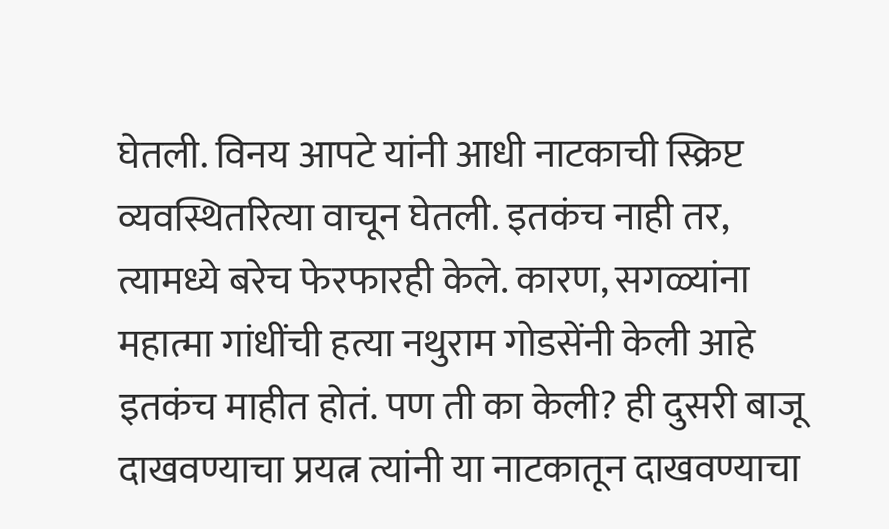घेतली. विनय आपटे यांनी आधी नाटकाची स्क्रिप्ट व्यवस्थितरित्या वाचून घेतली. इतकंच नाही तर, त्यामध्ये बरेच फेरफारही केले. कारण, सगळ्यांना महात्मा गांधींची हत्या नथुराम गोडसेंनी केली आहे इतकंच माहीत होतं. पण ती का केली? ही दुसरी बाजू दाखवण्याचा प्रयत्न त्यांनी या नाटकातून दाखवण्याचा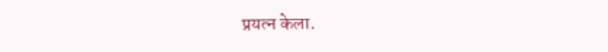प्रयत्न केला.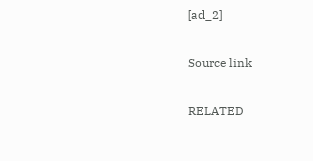[ad_2]

Source link

RELATED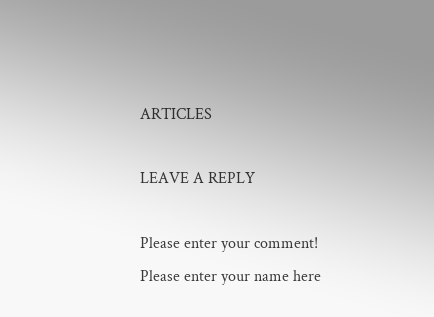ARTICLES

LEAVE A REPLY

Please enter your comment!
Please enter your name here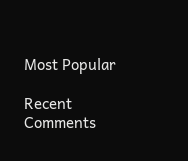Most Popular

Recent Comments